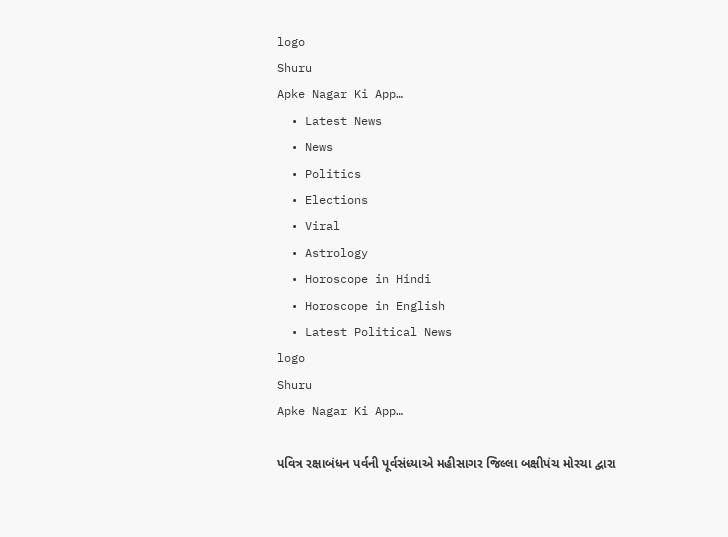logo
Shuru
Apke Nagar Ki App…
  • Latest News
  • News
  • Politics
  • Elections
  • Viral
  • Astrology
  • Horoscope in Hindi
  • Horoscope in English
  • Latest Political News
logo
Shuru
Apke Nagar Ki App…

પવિત્ર રક્ષાબંધન પર્વની પૂર્વસંધ્યાએ મહીસાગર જિલ્લા બક્ષીપંચ મોરચા દ્વારા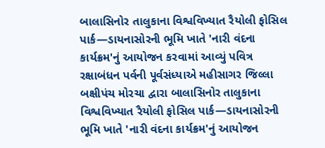બાલાસિનોર તાલુકાના વિશ્વવિખ્યાત રૈયોલી ફોસિલ પાર્ક—ડાયનાસોરની ભૂમિ ખાતે 'નારી વંદના કાર્યક્રમ'નું આયોજન કરવામાં આવ્યું પવિત્ર રક્ષાબંધન પર્વની પૂર્વસંધ્યાએ મહીસાગર જિલ્લા બક્ષીપંચ મોરચા દ્વારા બાલાસિનોર તાલુકાના વિશ્વવિખ્યાત રૈયોલી ફોસિલ પાર્ક—ડાયનાસોરની ભૂમિ ખાતે 'નારી વંદના કાર્યક્રમ'નું આયોજન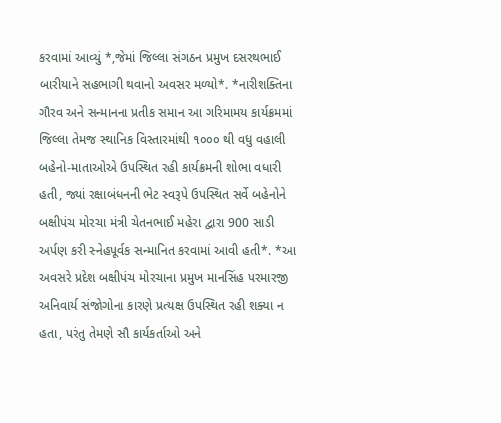કરવામાં આવ્યું *,જેમાં જિલ્લા સંગઠન પ્રમુખ દસરથભાઈ બારીયાને સહભાગી થવાનો અવસર મળ્યો*. *નારીશક્તિના ગૌરવ અને સન્માનના પ્રતીક સમાન આ ગરિમામય કાર્યક્રમમાં જિલ્લા તેમજ સ્થાનિક વિસ્તારમાંથી ૧૦૦૦ થી વધુ વહાલી બહેનો-માતાઓએ ઉપસ્થિત રહી કાર્યક્રમની શોભા વધારી હતી, જ્યાં રક્ષાબંધનની ભેટ સ્વરૂપે ઉપસ્થિત સર્વે બહેનોને બક્ષીપંચ મોરચા મંત્રી ચેતનભાઈ મહેરા દ્વારા 900 સાડી અર્પણ કરી સ્નેહપૂર્વક સન્માનિત કરવામાં આવી હતી*. *આ અવસરે પ્રદેશ બક્ષીપંચ મોરચાના પ્રમુખ માનસિંહ પરમારજી અનિવાર્ય સંજોગોના કારણે પ્રત્યક્ષ ઉપસ્થિત રહી શક્યા ન હતા, પરંતુ તેમણે સૌ કાર્યકર્તાઓ અને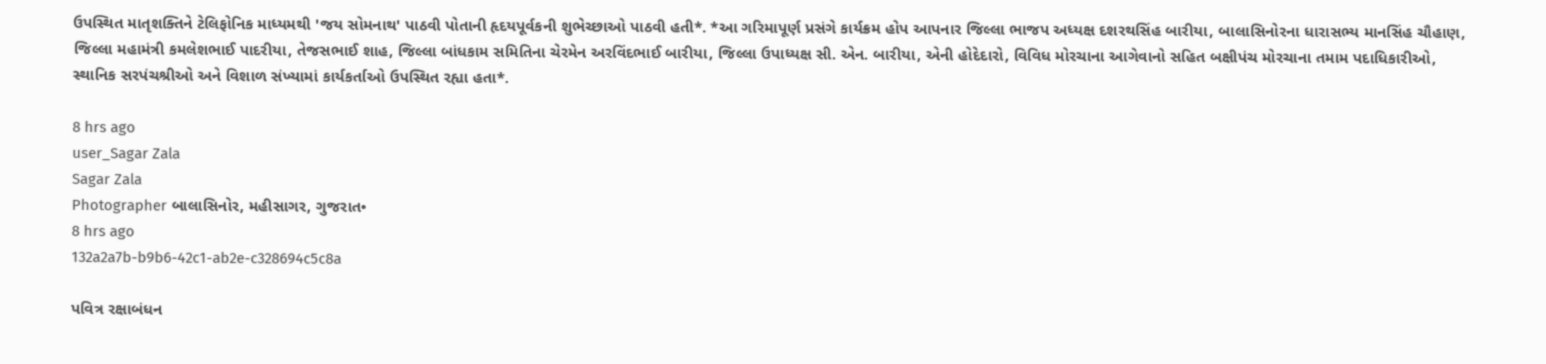ઉપસ્થિત માતૃશક્તિને ટેલિફોનિક માધ્યમથી 'જય સોમનાથ' પાઠવી પોતાની હૃદયપૂર્વકની શુભેચ્છાઓ પાઠવી હતી*. *આ ગરિમાપૂર્ણ પ્રસંગે કાર્યક્રમ હોપ આપનાર જિલ્લા ભાજપ અધ્યક્ષ દશરથસિંહ બારીયા, બાલાસિનોરના ધારાસભ્ય માનસિંહ ચૌહાણ, જિલ્લા મહામંત્રી કમલેશભાઈ પાદરીયા, તેજસભાઈ શાહ, જિલ્લા બાંધકામ સમિતિના ચેરમેન અરવિંદભાઈ બારીયા, જિલ્લા ઉપાધ્યક્ષ સી. એન. બારીયા, એની હોદેદારો, વિવિધ મોરચાના આગેવાનો સહિત બક્ષીપંચ મોરચાના તમામ પદાધિકારીઓ, સ્થાનિક સરપંચશ્રીઓ અને વિશાળ સંખ્યામાં કાર્યકર્તાઓ ઉપસ્થિત રહ્યા હતા*.

8 hrs ago
user_Sagar Zala
Sagar Zala
Photographer બાલાસિનોર, મહીસાગર, ગુજરાત•
8 hrs ago
132a2a7b-b9b6-42c1-ab2e-c328694c5c8a

પવિત્ર રક્ષાબંધન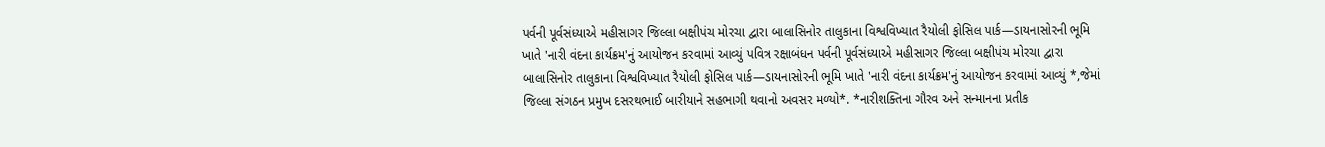પર્વની પૂર્વસંધ્યાએ મહીસાગર જિલ્લા બક્ષીપંચ મોરચા દ્વારા બાલાસિનોર તાલુકાના વિશ્વવિખ્યાત રૈયોલી ફોસિલ પાર્ક—ડાયનાસોરની ભૂમિ ખાતે 'નારી વંદના કાર્યક્રમ'નું આયોજન કરવામાં આવ્યું પવિત્ર રક્ષાબંધન પર્વની પૂર્વસંધ્યાએ મહીસાગર જિલ્લા બક્ષીપંચ મોરચા દ્વારા બાલાસિનોર તાલુકાના વિશ્વવિખ્યાત રૈયોલી ફોસિલ પાર્ક—ડાયનાસોરની ભૂમિ ખાતે 'નારી વંદના કાર્યક્રમ'નું આયોજન કરવામાં આવ્યું *,જેમાં જિલ્લા સંગઠન પ્રમુખ દસરથભાઈ બારીયાને સહભાગી થવાનો અવસર મળ્યો*. *નારીશક્તિના ગૌરવ અને સન્માનના પ્રતીક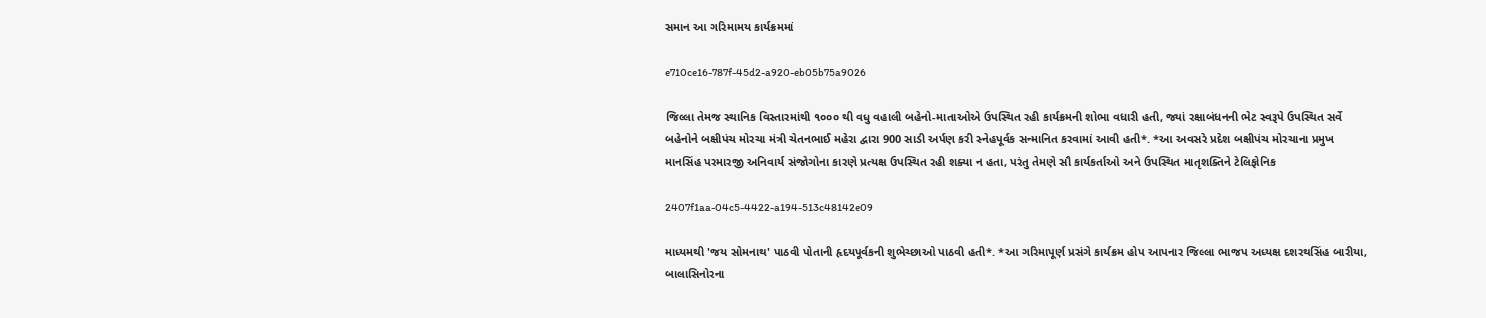સમાન આ ગરિમામય કાર્યક્રમમાં

e710ce16-787f-45d2-a920-eb05b75a9026

જિલ્લા તેમજ સ્થાનિક વિસ્તારમાંથી ૧૦૦૦ થી વધુ વહાલી બહેનો-માતાઓએ ઉપસ્થિત રહી કાર્યક્રમની શોભા વધારી હતી, જ્યાં રક્ષાબંધનની ભેટ સ્વરૂપે ઉપસ્થિત સર્વે બહેનોને બક્ષીપંચ મોરચા મંત્રી ચેતનભાઈ મહેરા દ્વારા 900 સાડી અર્પણ કરી સ્નેહપૂર્વક સન્માનિત કરવામાં આવી હતી*. *આ અવસરે પ્રદેશ બક્ષીપંચ મોરચાના પ્રમુખ માનસિંહ પરમારજી અનિવાર્ય સંજોગોના કારણે પ્રત્યક્ષ ઉપસ્થિત રહી શક્યા ન હતા, પરંતુ તેમણે સૌ કાર્યકર્તાઓ અને ઉપસ્થિત માતૃશક્તિને ટેલિફોનિક

2407f1aa-04c5-4422-a194-513c48142e09

માધ્યમથી 'જય સોમનાથ' પાઠવી પોતાની હૃદયપૂર્વકની શુભેચ્છાઓ પાઠવી હતી*. *આ ગરિમાપૂર્ણ પ્રસંગે કાર્યક્રમ હોપ આપનાર જિલ્લા ભાજપ અધ્યક્ષ દશરથસિંહ બારીયા, બાલાસિનોરના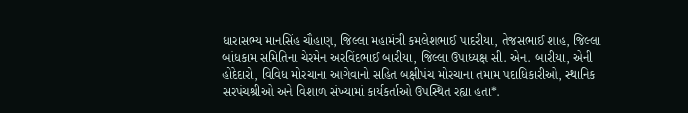ધારાસભ્ય માનસિંહ ચૌહાણ, જિલ્લા મહામંત્રી કમલેશભાઈ પાદરીયા, તેજસભાઈ શાહ, જિલ્લા બાંધકામ સમિતિના ચેરમેન અરવિંદભાઈ બારીયા, જિલ્લા ઉપાધ્યક્ષ સી. એન. બારીયા, એની હોદેદારો, વિવિધ મોરચાના આગેવાનો સહિત બક્ષીપંચ મોરચાના તમામ પદાધિકારીઓ, સ્થાનિક સરપંચશ્રીઓ અને વિશાળ સંખ્યામાં કાર્યકર્તાઓ ઉપસ્થિત રહ્યા હતા*.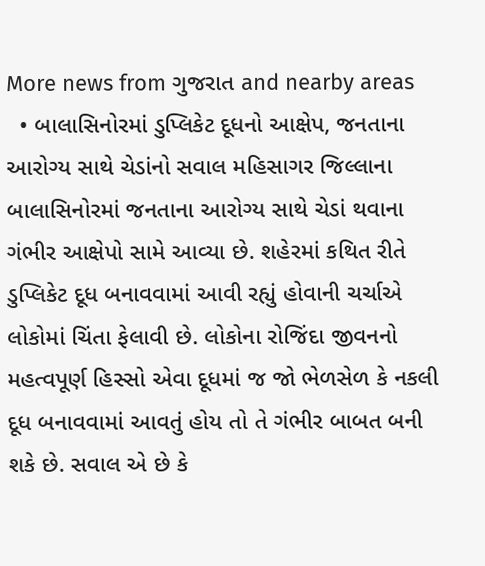More news from ગુજરાત and nearby areas
  • બાલાસિનોરમાં ડુપ્લિકેટ દૂધનો આક્ષેપ, જનતાના આરોગ્ય સાથે ચેડાંનો સવાલ મહિસાગર જિલ્લાના બાલાસિનોરમાં જનતાના આરોગ્ય સાથે ચેડાં થવાના ગંભીર આક્ષેપો સામે આવ્યા છે. શહેરમાં કથિત રીતે ડુપ્લિકેટ દૂધ બનાવવામાં આવી રહ્યું હોવાની ચર્ચાએ લોકોમાં ચિંતા ફેલાવી છે. લોકોના રોજિંદા જીવનનો મહત્વપૂર્ણ હિસ્સો એવા દૂધમાં જ જો ભેળસેળ કે નકલી દૂધ બનાવવામાં આવતું હોય તો તે ગંભીર બાબત બની શકે છે. સવાલ એ છે કે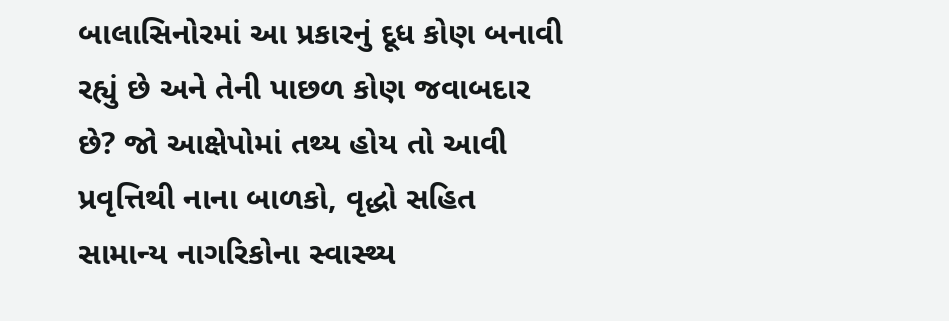બાલાસિનોરમાં આ પ્રકારનું દૂધ કોણ બનાવી રહ્યું છે અને તેની પાછળ કોણ જવાબદાર છે? જો આક્ષેપોમાં તથ્ય હોય તો આવી પ્રવૃત્તિથી નાના બાળકો, વૃદ્ધો સહિત સામાન્ય નાગરિકોના સ્વાસ્થ્ય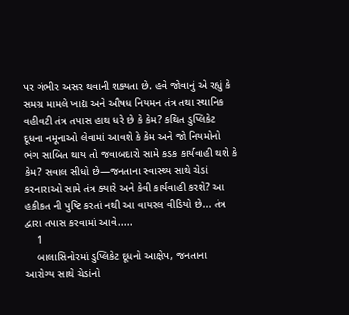પર ગંભીર અસર થવાની શક્યતા છે. હવે જોવાનું એ રહ્યું કે સમગ્ર મામલે ખાદ્ય અને ઔષધ નિયમન તંત્ર તથા સ્થાનિક વહીવટી તંત્ર તપાસ હાથ ધરે છે કે કેમ? કથિત ડુપ્લિકેટ દૂધના નમૂનાઓ લેવામાં આવશે કે કેમ અને જો નિયમોનો ભંગ સાબિત થાય તો જવાબદારો સામે કડક કાર્યવાહી થશે કે કેમ? સવાલ સીધો છે—જનતાના સ્વાસ્થ્ય સાથે ચેડાં કરનારાઓ સામે તંત્ર ક્યારે અને કેવી કાર્યવાહી કરશે? આ હકીકત ની પુષ્ટિ કરતાં નથી આ વાયરલ વીડિયો છે... તંત્ર દ્વારા તપાસ કરવામાં આવે.....
    1
    બાલાસિનોરમાં ડુપ્લિકેટ દૂધનો આક્ષેપ, જનતાના આરોગ્ય સાથે ચેડાંનો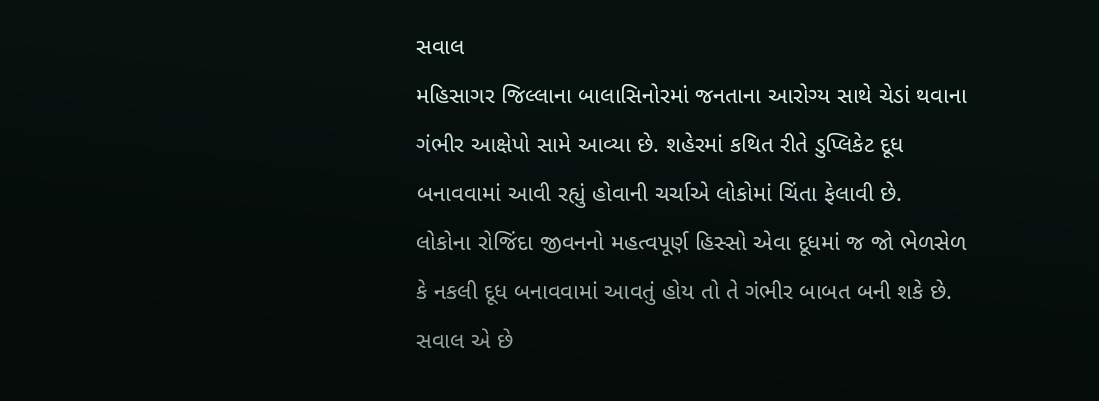સવાલ
મહિસાગર જિલ્લાના બાલાસિનોરમાં જનતાના આરોગ્ય સાથે ચેડાં થવાના ગંભીર આક્ષેપો સામે આવ્યા છે. શહેરમાં કથિત રીતે ડુપ્લિકેટ દૂધ બનાવવામાં આવી રહ્યું હોવાની ચર્ચાએ લોકોમાં ચિંતા ફેલાવી છે.
લોકોના રોજિંદા જીવનનો મહત્વપૂર્ણ હિસ્સો એવા દૂધમાં જ જો ભેળસેળ કે નકલી દૂધ બનાવવામાં આવતું હોય તો તે ગંભીર બાબત બની શકે છે. સવાલ એ છે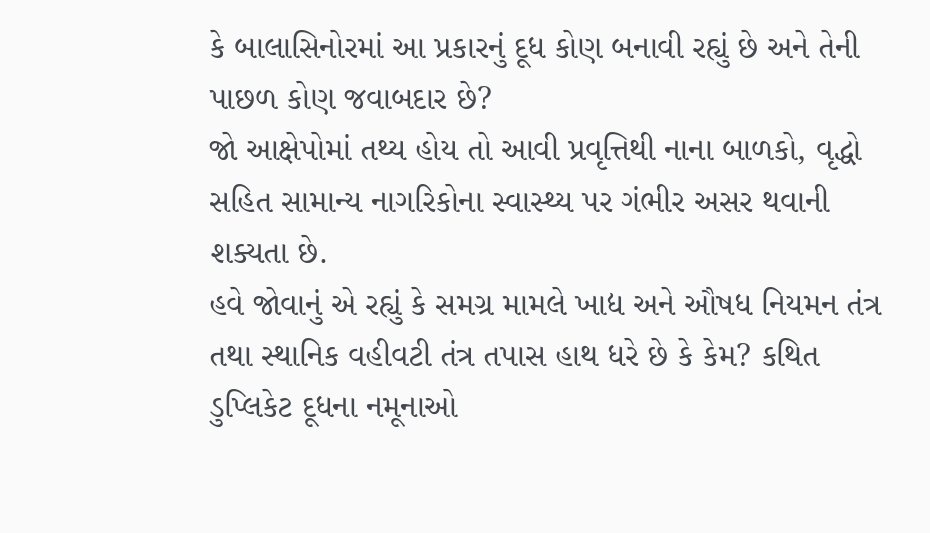કે બાલાસિનોરમાં આ પ્રકારનું દૂધ કોણ બનાવી રહ્યું છે અને તેની પાછળ કોણ જવાબદાર છે?
જો આક્ષેપોમાં તથ્ય હોય તો આવી પ્રવૃત્તિથી નાના બાળકો, વૃદ્ધો સહિત સામાન્ય નાગરિકોના સ્વાસ્થ્ય પર ગંભીર અસર થવાની શક્યતા છે.
હવે જોવાનું એ રહ્યું કે સમગ્ર મામલે ખાદ્ય અને ઔષધ નિયમન તંત્ર તથા સ્થાનિક વહીવટી તંત્ર તપાસ હાથ ધરે છે કે કેમ? કથિત ડુપ્લિકેટ દૂધના નમૂનાઓ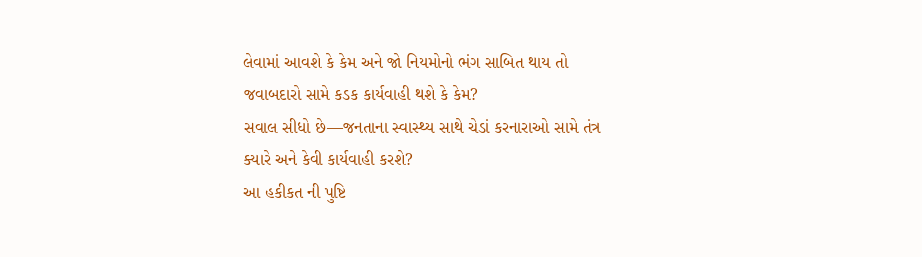લેવામાં આવશે કે કેમ અને જો નિયમોનો ભંગ સાબિત થાય તો જવાબદારો સામે કડક કાર્યવાહી થશે કે કેમ?
સવાલ સીધો છે—જનતાના સ્વાસ્થ્ય સાથે ચેડાં કરનારાઓ સામે તંત્ર ક્યારે અને કેવી કાર્યવાહી કરશે?
આ હકીકત ની પુષ્ટિ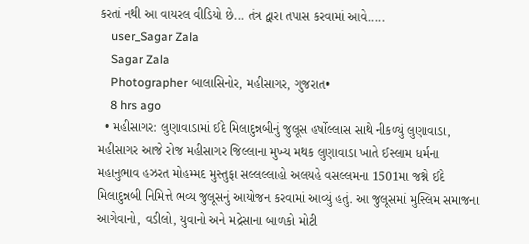કરતાં નથી આ વાયરલ વીડિયો છે... તંત્ર દ્વારા તપાસ કરવામાં આવે.....
    user_Sagar Zala
    Sagar Zala
    Photographer બાલાસિનોર, મહીસાગર, ગુજરાત•
    8 hrs ago
  • મહીસાગર: લુણાવાડામાં ઈદે મિલાદુન્નબીનું જુલૂસ હર્ષોલ્લાસ સાથે નીકળ્યું લુણાવાડા, મહીસાગર આજે રોજ મહીસાગર જિલ્લાના મુખ્ય મથક લુણાવાડા ખાતે ઈસ્લામ ધર્મના મહાનુભાવ હઝરત મોહમ્મદ મુસ્તુફા સલ્લલ્લાહો અલયહે વસલ્લમના 1501મા જશ્ને ઈદે મિલાદુન્નબી નિમિત્તે ભવ્ય જુલૂસનું આયોજન કરવામાં આવ્યું હતું. આ જુલૂસમાં મુસ્લિમ સમાજના આગેવાનો, વડીલો, યુવાનો અને મદ્રેસાના બાળકો મોટી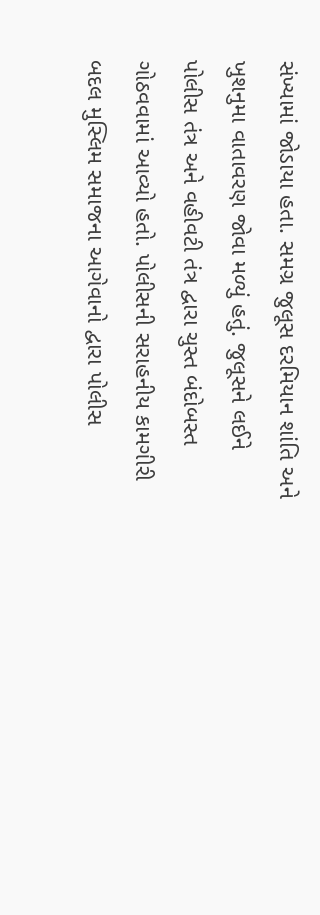સંખ્યામાં જોડાયા હતા. સમગ્ર જુલૂસ દરમિયાન શાંતિ અને ખુશનુમા વાતાવરણ જોવા મળ્યું હતું. જુલૂસને લઈને પોલીસ તંત્ર અને વહીવટી તંત્ર દ્વારા ચુસ્ત બંદોબસ્ત ગોઠવવામાં આવ્યો હતો. પોલીસની સરાહનીય કામગીરી બદલ મુસ્લિમ સમાજના આગેવાનો દ્વારા પોલીસ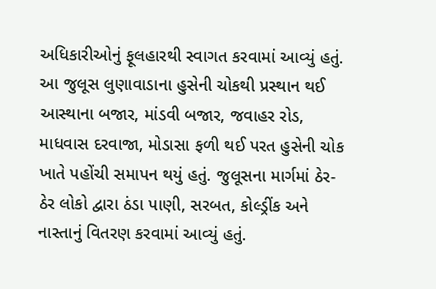અધિકારીઓનું ફૂલહારથી સ્વાગત કરવામાં આવ્યું હતું. આ જુલૂસ લુણાવાડાના હુસેની ચોકથી પ્રસ્થાન થઈ આસ્થાના બજાર, માંડવી બજાર, જવાહર રોડ, માધવાસ દરવાજા, મોડાસા ફળી થઈ પરત હુસેની ચોક ખાતે પહોંચી સમાપન થયું હતું. જુલૂસના માર્ગમાં ઠેર-ઠેર લોકો દ્વારા ઠંડા પાણી, સરબત, કોલ્ડ્રીંક અને નાસ્તાનું વિતરણ કરવામાં આવ્યું હતું.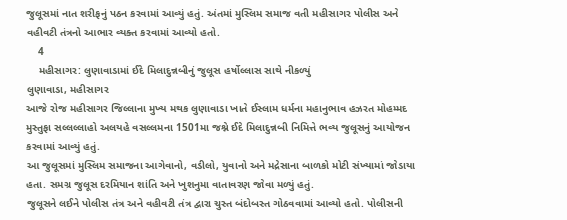જુલૂસમાં નાત શરીફનું પઠન કરવામાં આવ્યું હતું. અંતમાં મુસ્લિમ સમાજ વતી મહીસાગર પોલીસ અને વહીવટી તંત્રનો આભાર વ્યક્ત કરવામાં આવ્યો હતો.
    4
    મહીસાગર: લુણાવાડામાં ઈદે મિલાદુન્નબીનું જુલૂસ હર્ષોલ્લાસ સાથે નીકળ્યું
લુણાવાડા, મહીસાગર
આજે રોજ મહીસાગર જિલ્લાના મુખ્ય મથક લુણાવાડા ખાતે ઈસ્લામ ધર્મના મહાનુભાવ હઝરત મોહમ્મદ મુસ્તુફા સલ્લલ્લાહો અલયહે વસલ્લમના 1501મા જશ્ને ઈદે મિલાદુન્નબી નિમિત્તે ભવ્ય જુલૂસનું આયોજન કરવામાં આવ્યું હતું.
આ જુલૂસમાં મુસ્લિમ સમાજના આગેવાનો, વડીલો, યુવાનો અને મદ્રેસાના બાળકો મોટી સંખ્યામાં જોડાયા હતા. સમગ્ર જુલૂસ દરમિયાન શાંતિ અને ખુશનુમા વાતાવરણ જોવા મળ્યું હતું.
જુલૂસને લઈને પોલીસ તંત્ર અને વહીવટી તંત્ર દ્વારા ચુસ્ત બંદોબસ્ત ગોઠવવામાં આવ્યો હતો. પોલીસની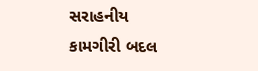સરાહનીય કામગીરી બદલ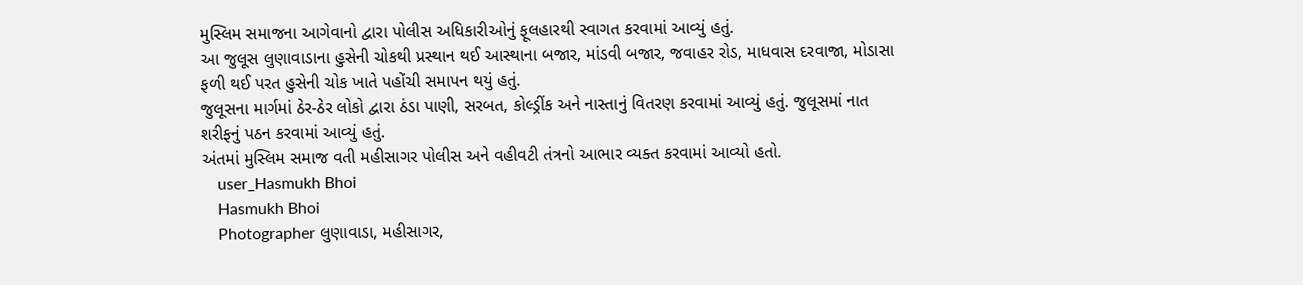મુસ્લિમ સમાજના આગેવાનો દ્વારા પોલીસ અધિકારીઓનું ફૂલહારથી સ્વાગત કરવામાં આવ્યું હતું.
આ જુલૂસ લુણાવાડાના હુસેની ચોકથી પ્રસ્થાન થઈ આસ્થાના બજાર, માંડવી બજાર, જવાહર રોડ, માધવાસ દરવાજા, મોડાસા ફળી થઈ પરત હુસેની ચોક ખાતે પહોંચી સમાપન થયું હતું.
જુલૂસના માર્ગમાં ઠેર-ઠેર લોકો દ્વારા ઠંડા પાણી, સરબત, કોલ્ડ્રીંક અને નાસ્તાનું વિતરણ કરવામાં આવ્યું હતું. જુલૂસમાં નાત શરીફનું પઠન કરવામાં આવ્યું હતું.
અંતમાં મુસ્લિમ સમાજ વતી મહીસાગર પોલીસ અને વહીવટી તંત્રનો આભાર વ્યક્ત કરવામાં આવ્યો હતો.
    user_Hasmukh Bhoi
    Hasmukh Bhoi
    Photographer લુણાવાડા, મહીસાગર,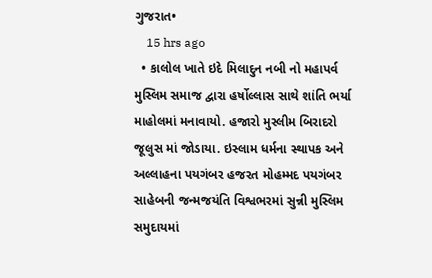ગુજરાત•
    15 hrs ago
  • કાલોલ ખાતે ઇદે મિલાદુન નબી નો મહાપર્વ મુસ્લિમ સમાજ દ્વારા હર્ષોલ્લાસ સાથે શાંતિ ભર્યા માહોલમાં મનાવાયો. હજારો મુસ્લીમ બિરાદરો જૂલુસ માં જોડાયા. ઇસ્લામ ધર્મના સ્થાપક અને અલ્લાહના પયગંબર હજરત મોહમ્મદ પયગંબર સાહેબની જન્મજયંતિ વિશ્વભરમાં સુન્ની મુસ્લિમ સમુદાયમાં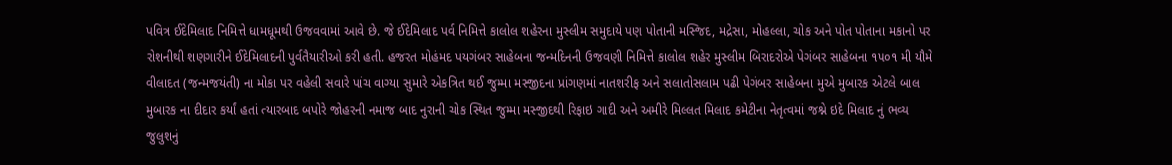પવિત્ર ઈદેમિલાદ નિમિત્તે ધામધૂમથી ઉજવવામાં આવે છે. જે ઈદેમિલાદ પર્વ નિમિત્તે કાલોલ શહેરના મુસ્લીમ સમુદાયે પણ પોતાની મસ્જિદ, મદ્રેસા, મોહલ્લા, ચોક અને પોત પોતાના મકાનો પર રોશનીથી શણગારીને ઈદેમિલાદની પુર્વતૈયારીઓ કરી હતી. હજરત મોહંમદ પયગંબર સાહેબના જન્મદિનની ઉજવણી નિમિત્તે કાલોલ શહેર મુસ્લીમ બિરાદરોએ પેગંબર સાહેબના ૧૫૦૧ મી યૌમે વીલાદત (જન્મજયંતી) ના મોકા પર વહેલી સવારે પાંચ વાગ્યા સુમારે એકત્રિત થઈ જુમ્મા મસ્જીદના પ્રાંગણમાં નાતશરીફ અને સલાતોસલામ પઢી પેગંબર સાહેબના મુએ મુબારક એટલે બાલ મુબારક ના દીદાર કર્યાં હતાં ત્યારબાદ બપોરે જોહરની નમાજ બાદ નુરાની ચોક સ્થિત જુમ્મા મસ્જીદથી રિફાઇ ગાદી અને અમીરે મિલ્લત મિલાદ કમેટીના નેતૃત્વમાં જશ્ને ઇદે મિલાદ નું ભવ્ય જુલુશનું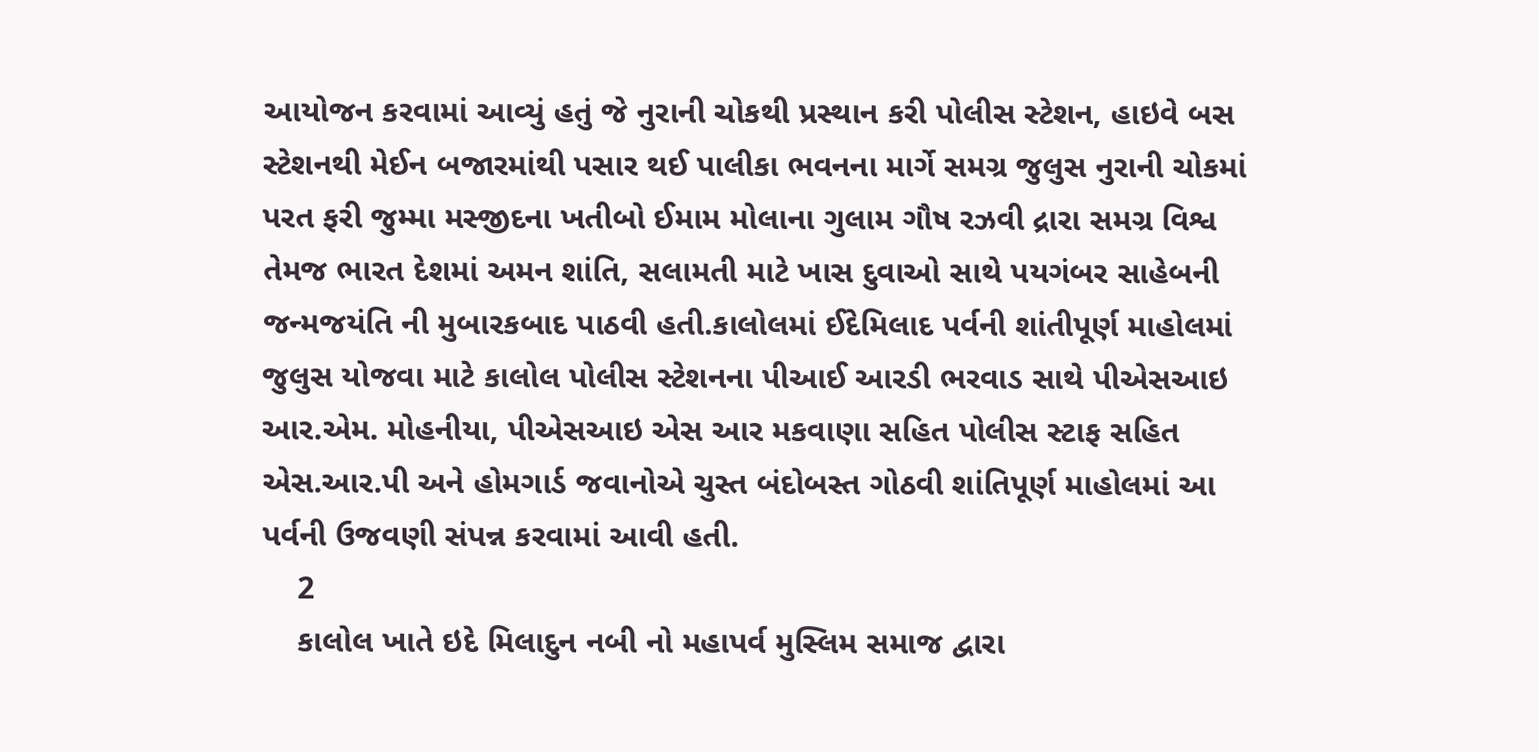આયોજન કરવામાં આવ્યું હતું જે નુરાની ચોકથી પ્રસ્થાન કરી પોલીસ સ્ટેશન, હાઇવે બસ સ્ટેશનથી મેઈન બજારમાંથી પસાર થઈ પાલીકા ભવનના માર્ગે સમગ્ર જુલુસ નુરાની ચોકમાં પરત ફરી જુમ્મા મસ્જીદના ખતીબો ઈમામ મોલાના ગુલામ ગૌષ રઝવી દ્રારા સમગ્ર વિશ્વ તેમજ ભારત દેશમાં અમન શાંતિ, સલામતી માટે ખાસ દુવાઓ સાથે પયગંબર સાહેબની જન્મજયંતિ ની મુબારકબાદ પાઠવી હતી.કાલોલમાં ઈદેમિલાદ પર્વની શાંતીપૂર્ણ માહોલમાં જુલુસ યોજવા માટે કાલોલ પોલીસ સ્ટેશનના પીઆઈ આરડી ભરવાડ સાથે પીએસઆઇ આર.એમ. મોહનીયા, પીએસઆઇ એસ આર મકવાણા સહિત પોલીસ સ્ટાફ સહિત એસ.આર.પી અને હોમગાર્ડ જવાનોએ ચુસ્ત બંદોબસ્ત ગોઠવી શાંતિપૂર્ણ માહોલમાં આ પર્વની ઉજવણી સંપન્ન કરવામાં આવી હતી.
    2
    કાલોલ ખાતે ઇદે મિલાદુન નબી નો મહાપર્વ મુસ્લિમ સમાજ દ્વારા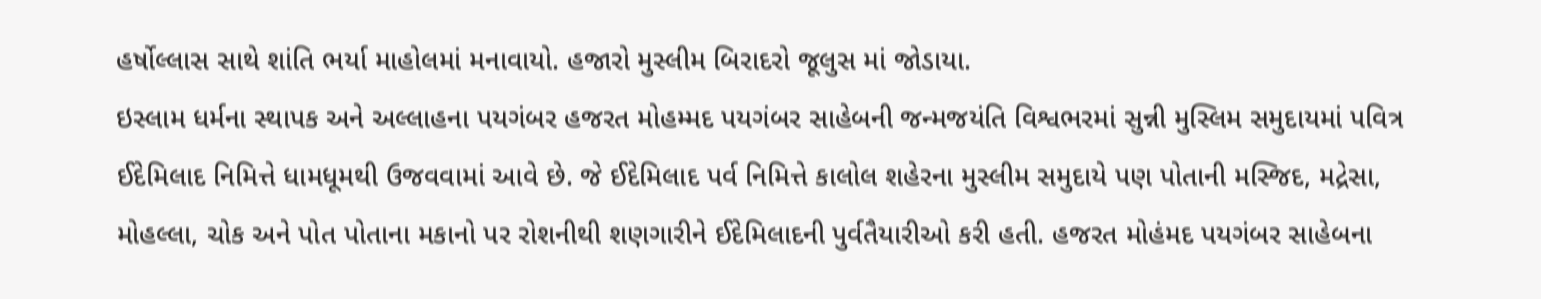હર્ષોલ્લાસ સાથે શાંતિ ભર્યા માહોલમાં મનાવાયો. હજારો મુસ્લીમ બિરાદરો જૂલુસ માં જોડાયા.
ઇસ્લામ ધર્મના સ્થાપક અને અલ્લાહના પયગંબર હજરત મોહમ્મદ પયગંબર સાહેબની જન્મજયંતિ વિશ્વભરમાં સુન્ની મુસ્લિમ સમુદાયમાં પવિત્ર ઈદેમિલાદ નિમિત્તે ધામધૂમથી ઉજવવામાં આવે છે. જે ઈદેમિલાદ પર્વ નિમિત્તે કાલોલ શહેરના મુસ્લીમ સમુદાયે પણ પોતાની મસ્જિદ, મદ્રેસા, મોહલ્લા, ચોક અને પોત પોતાના મકાનો પર રોશનીથી શણગારીને ઈદેમિલાદની પુર્વતૈયારીઓ કરી હતી. હજરત મોહંમદ પયગંબર સાહેબના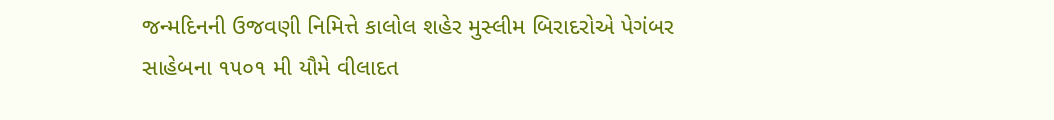જન્મદિનની ઉજવણી નિમિત્તે કાલોલ શહેર મુસ્લીમ બિરાદરોએ પેગંબર સાહેબના ૧૫૦૧ મી યૌમે વીલાદત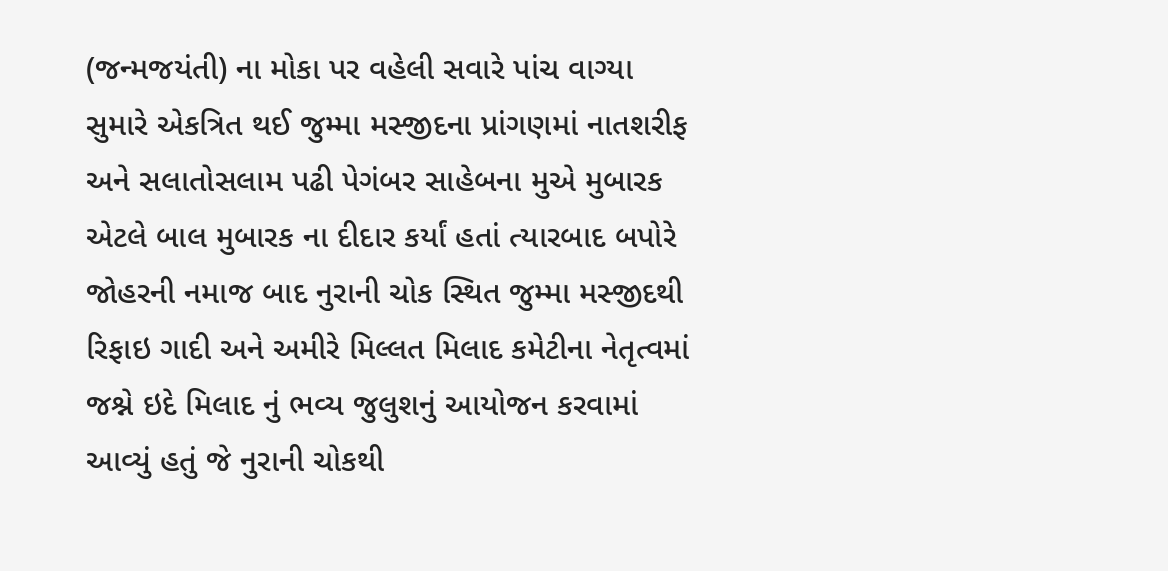(જન્મજયંતી) ના મોકા પર વહેલી સવારે પાંચ વાગ્યા સુમારે એકત્રિત થઈ જુમ્મા મસ્જીદના પ્રાંગણમાં નાતશરીફ અને સલાતોસલામ પઢી પેગંબર સાહેબના મુએ મુબારક એટલે બાલ મુબારક ના દીદાર કર્યાં હતાં ત્યારબાદ બપોરે જોહરની નમાજ બાદ નુરાની ચોક સ્થિત જુમ્મા મસ્જીદથી રિફાઇ ગાદી અને અમીરે મિલ્લત મિલાદ કમેટીના નેતૃત્વમાં જશ્ને ઇદે મિલાદ નું ભવ્ય જુલુશનું આયોજન કરવામાં આવ્યું હતું જે નુરાની ચોકથી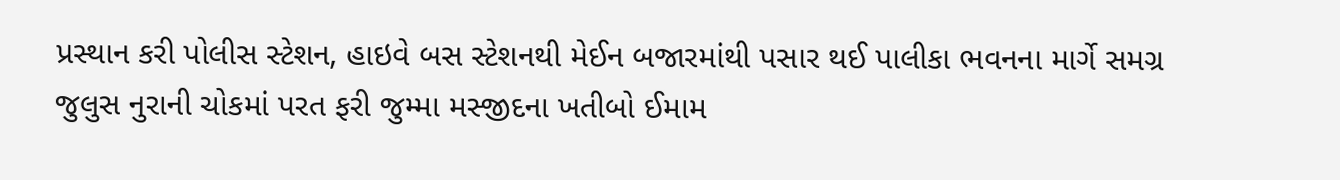પ્રસ્થાન કરી પોલીસ સ્ટેશન, હાઇવે બસ સ્ટેશનથી મેઈન બજારમાંથી પસાર થઈ પાલીકા ભવનના માર્ગે સમગ્ર જુલુસ નુરાની ચોકમાં પરત ફરી જુમ્મા મસ્જીદના ખતીબો ઈમામ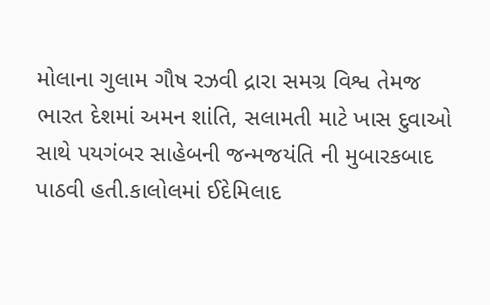મોલાના ગુલામ ગૌષ રઝવી દ્રારા સમગ્ર વિશ્વ તેમજ ભારત દેશમાં અમન શાંતિ, સલામતી માટે ખાસ દુવાઓ સાથે પયગંબર સાહેબની જન્મજયંતિ ની મુબારકબાદ પાઠવી હતી.કાલોલમાં ઈદેમિલાદ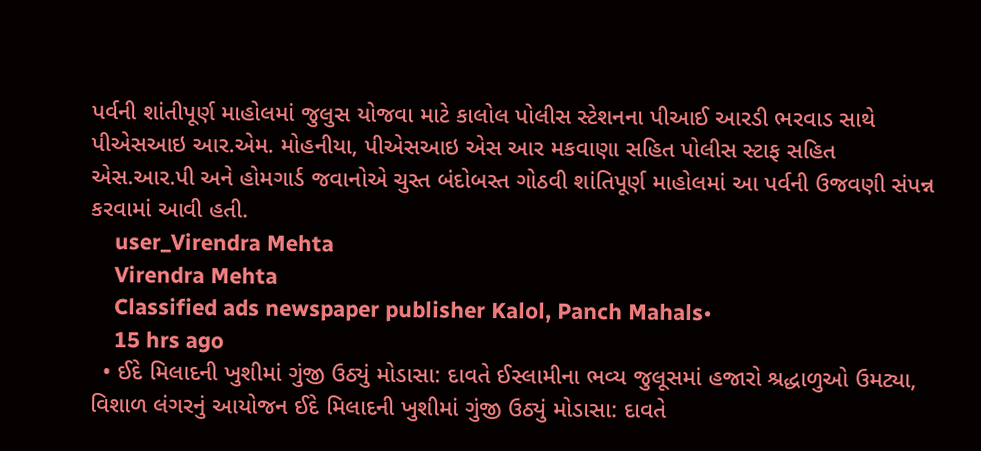પર્વની શાંતીપૂર્ણ માહોલમાં જુલુસ યોજવા માટે કાલોલ પોલીસ સ્ટેશનના પીઆઈ આરડી ભરવાડ સાથે પીએસઆઇ આર.એમ. મોહનીયા, પીએસઆઇ એસ આર મકવાણા સહિત પોલીસ સ્ટાફ સહિત એસ.આર.પી અને હોમગાર્ડ જવાનોએ ચુસ્ત બંદોબસ્ત ગોઠવી શાંતિપૂર્ણ માહોલમાં આ પર્વની ઉજવણી સંપન્ન કરવામાં આવી હતી.
    user_Virendra Mehta
    Virendra Mehta
    Classified ads newspaper publisher Kalol, Panch Mahals•
    15 hrs ago
  • ઈદે મિલાદની ખુશીમાં ગુંજી ઉઠ્યું મોડાસા: દાવતે ઈસ્લામીના ભવ્ય જુલૂસમાં હજારો શ્રદ્ધાળુઓ ઉમટ્યા, વિશાળ લંગરનું આયોજન ઈદે મિલાદની ખુશીમાં ગુંજી ઉઠ્યું મોડાસા: દાવતે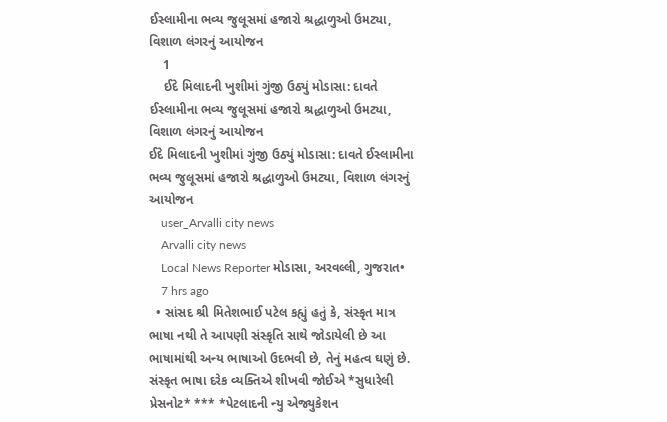ઈસ્લામીના ભવ્ય જુલૂસમાં હજારો શ્રદ્ધાળુઓ ઉમટ્યા, વિશાળ લંગરનું આયોજન
    1
    ઈદે મિલાદની ખુશીમાં ગુંજી ઉઠ્યું મોડાસા: દાવતે ઈસ્લામીના ભવ્ય જુલૂસમાં હજારો શ્રદ્ધાળુઓ ઉમટ્યા, વિશાળ લંગરનું આયોજન
ઈદે મિલાદની ખુશીમાં ગુંજી ઉઠ્યું મોડાસા: દાવતે ઈસ્લામીના ભવ્ય જુલૂસમાં હજારો શ્રદ્ધાળુઓ ઉમટ્યા, વિશાળ લંગરનું આયોજન
    user_Arvalli city news
    Arvalli city news
    Local News Reporter મોડાસા, અરવલ્લી, ગુજરાત•
    7 hrs ago
  • સાંસદ શ્રી મિતેશભાઈ પટેલ કહ્યું હતું કે, સંસ્કૃત માત્ર ભાષા નથી તે આપણી સંસ્કૃતિ સાથે જોડાયેલી છે આ ભાષામાંથી અન્ય ભાષાઓ ઉદભવી છે, તેનું મહત્વ ઘણું છે. સંસ્કૃત ભાષા દરેક વ્યક્તિએ શીખવી જોઈએ *સુધારેલી પ્રેસનોટ* *** *પેટલાદની ન્યુ એજ્યુકેશન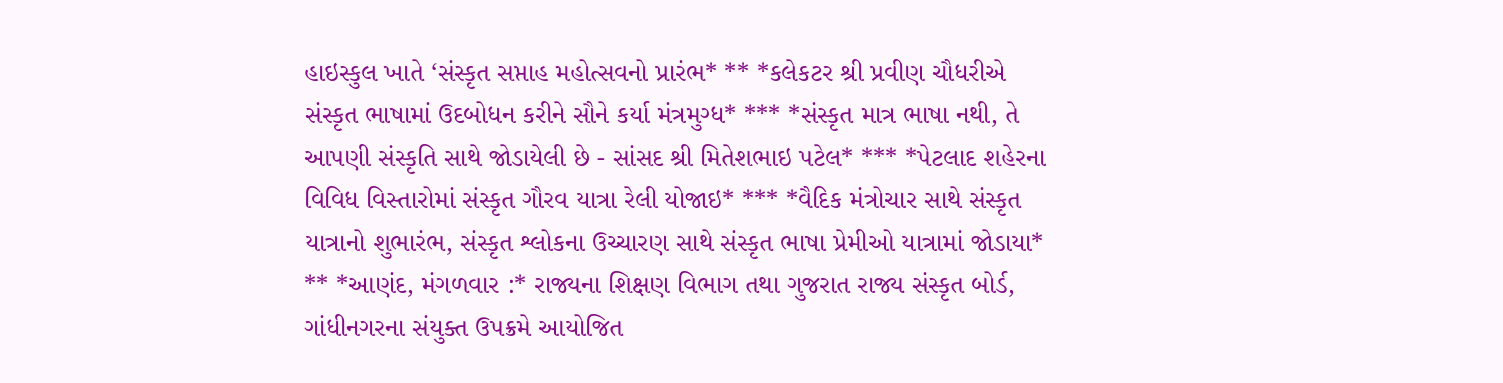હાઇસ્કુલ ખાતે ‘સંસ્કૃત સપ્તાહ મહોત્સવનો પ્રારંભ* ** *કલેકટર શ્રી પ્રવીણ ચૌધરીએ સંસ્કૃત ભાષામાં ઉદબોધન કરીને સૌને કર્યા મંત્રમુગ્ધ* *** *સંસ્કૃત માત્ર ભાષા નથી, તે આપણી સંસ્કૃતિ સાથે જોડાયેલી છે - સાંસદ શ્રી મિતેશભાઇ પટેલ* *** *પેટલાદ શહેરના વિવિધ વિસ્તારોમાં સંસ્કૃત ગૌરવ યાત્રા રેલી યોજાઇ* *** *વૈદિક મંત્રોચાર સાથે સંસ્કૃત યાત્રાનો શુભારંભ, સંસ્કૃત શ્લોકના ઉચ્ચારણ સાથે સંસ્કૃત ભાષા પ્રેમીઓ યાત્રામાં જોડાયા* ** *આણંદ, મંગળવાર :* રાજ્યના શિક્ષણ વિભાગ તથા ગુજરાત રાજ્ય સંસ્કૃત બોર્ડ, ગાંધીનગરના સંયુક્ત ઉપક્રમે આયોજિત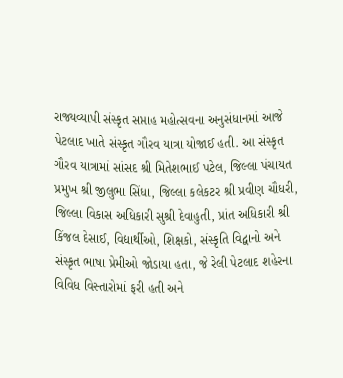રાજ્યવ્યાપી સંસ્કૃત સપ્તાહ મહોત્સવના અનુસંધાનમાં આજે પેટલાદ ખાતે સંસ્કૃત ગૌરવ યાત્રા યોજાઈ હતી. આ સંસ્કૃત ગૌરવ યાત્રામાં સાંસદ શ્રી મિતેશભાઈ પટેલ, જિલ્લા પંચાયત પ્રમુખ શ્રી જીલુભા સિંધા, જિલ્લા કલેકટર શ્રી પ્રવીણ ચૌધરી, જિલ્લા વિકાસ અધિકારી સુશ્રી દેવાહુતી, પ્રાંત અધિકારી શ્રી કિંજલ દેસાઈ, વિદ્યાર્થીઓ, શિક્ષકો, સંસ્કૃતિ વિદ્વાનો અને સંસ્કૃત ભાષા પ્રેમીઓ જોડાયા હતા, જે રેલી પેટલાદ શહેરના વિવિધ વિસ્તારોમાં ફરી હતી અને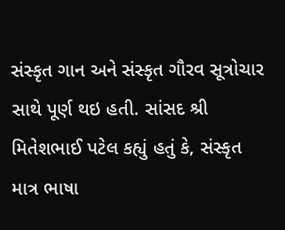સંસ્કૃત ગાન અને સંસ્કૃત ગૌરવ સૂત્રોચાર સાથે પૂર્ણ થઇ હતી. સાંસદ શ્રી મિતેશભાઈ પટેલ કહ્યું હતું કે, સંસ્કૃત માત્ર ભાષા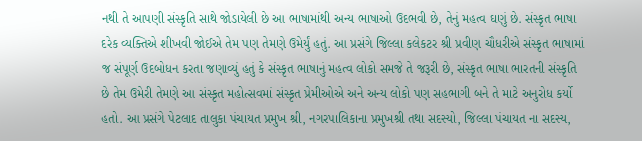નથી તે આપણી સંસ્કૃતિ સાથે જોડાયેલી છે આ ભાષામાંથી અન્ય ભાષાઓ ઉદભવી છે, તેનું મહત્વ ઘણું છે. સંસ્કૃત ભાષા દરેક વ્યક્તિએ શીખવી જોઈએ તેમ પણ તેમણે ઉમેર્યું હતું. આ પ્રસંગે જિલ્લા કલેકટર શ્રી પ્રવીણ ચૌધરીએ સંસ્કૃત ભાષામાં જ સંપૂર્ણ ઉદબોધન કરતા જણાવ્યું હતું કે સંસ્કૃત ભાષાનું મહત્વ લોકો સમજે તે જરૂરી છે, સંસ્કૃત ભાષા ભારતની સંસ્કૃતિ છે તેમ ઉમેરી તેમણે આ સંસ્કૃત મહોત્સવમાં સંસ્કૃત પ્રેમીઓએ અને અન્ય લોકો પણ સહભાગી બને તે માટે અનુરોધ કર્યો હતો. આ પ્રસંગે પેટલાદ તાલુકા પંચાયત પ્રમુખ શ્રી, નગરપાલિકાના પ્રમુખશ્રી તથા સદસ્યો, જિલ્લા પંચાયત ના સદસ્ય,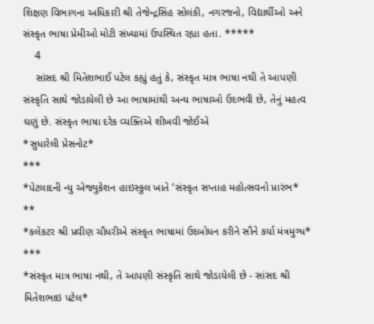શિક્ષણ વિભાગના અધિકારી શ્રી તેજેન્દ્રસિંહ સોલંકી, નગરજનો, વિદ્યાર્થીઓ અને સંસ્કૃત ભાષા પ્રેમીઓ મોટી સંખ્યામાં ઉપસ્થિત રહ્યા હતા. *****
    4
    સાંસદ શ્રી મિતેશભાઈ પટેલ કહ્યું હતું કે, સંસ્કૃત માત્ર ભાષા નથી તે આપણી સંસ્કૃતિ સાથે જોડાયેલી છે આ ભાષામાંથી અન્ય ભાષાઓ ઉદભવી છે, તેનું મહત્વ ઘણું છે. સંસ્કૃત ભાષા દરેક વ્યક્તિએ શીખવી જોઈએ
*સુધારેલી પ્રેસનોટ*
***
*પેટલાદની ન્યુ એજ્યુકેશન હાઇસ્કુલ ખાતે ‘સંસ્કૃત સપ્તાહ મહોત્સવનો પ્રારંભ*
**
*કલેકટર શ્રી પ્રવીણ ચૌધરીએ સંસ્કૃત ભાષામાં ઉદબોધન કરીને સૌને કર્યા મંત્રમુગ્ધ*
***
*સંસ્કૃત માત્ર ભાષા નથી, તે આપણી સંસ્કૃતિ સાથે જોડાયેલી છે - સાંસદ શ્રી મિતેશભાઇ પટેલ*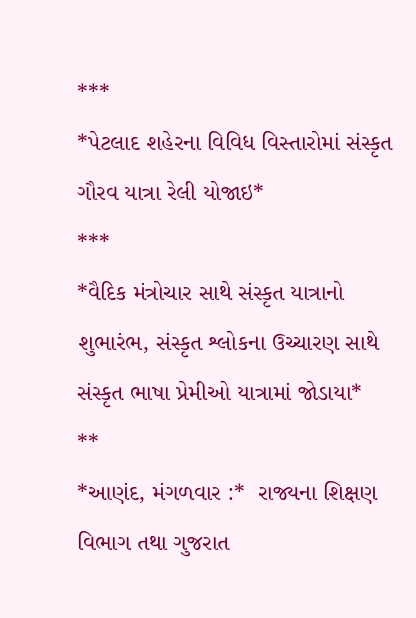***
*પેટલાદ શહેરના વિવિધ વિસ્તારોમાં સંસ્કૃત ગૌરવ યાત્રા રેલી યોજાઇ*
***
*વૈદિક મંત્રોચાર સાથે સંસ્કૃત યાત્રાનો શુભારંભ, સંસ્કૃત શ્લોકના ઉચ્ચારણ સાથે સંસ્કૃત ભાષા પ્રેમીઓ યાત્રામાં જોડાયા*
**
*આણંદ, મંગળવાર :*  રાજ્યના શિક્ષણ વિભાગ તથા ગુજરાત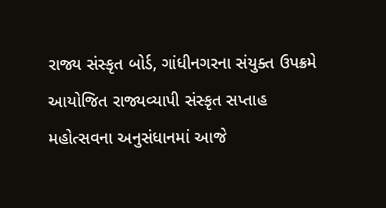રાજ્ય સંસ્કૃત બોર્ડ, ગાંધીનગરના સંયુક્ત ઉપક્રમે આયોજિત રાજ્યવ્યાપી સંસ્કૃત સપ્તાહ મહોત્સવના અનુસંધાનમાં આજે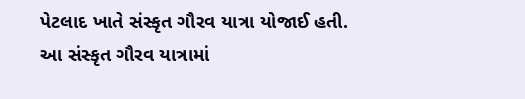પેટલાદ ખાતે સંસ્કૃત ગૌરવ યાત્રા યોજાઈ હતી.
આ સંસ્કૃત ગૌરવ યાત્રામાં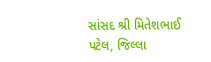સાંસદ શ્રી મિતેશભાઈ પટેલ, જિલ્લા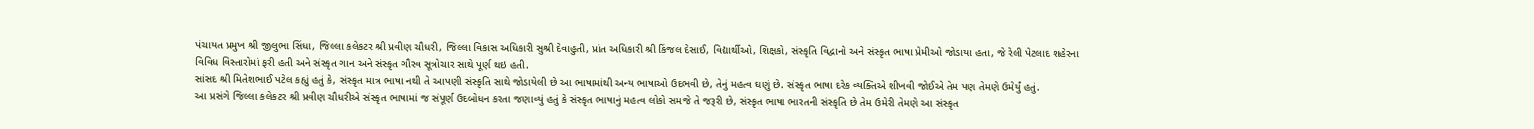પંચાયત પ્રમુખ શ્રી જીલુભા સિંધા, જિલ્લા કલેકટર શ્રી પ્રવીણ ચૌધરી, જિલ્લા વિકાસ અધિકારી સુશ્રી દેવાહુતી, પ્રાંત અધિકારી શ્રી કિંજલ દેસાઈ, વિદ્યાર્થીઓ, શિક્ષકો, સંસ્કૃતિ વિદ્વાનો અને સંસ્કૃત ભાષા પ્રેમીઓ જોડાયા હતા, જે રેલી પેટલાદ શહેરના વિવિધ વિસ્તારોમાં ફરી હતી અને સંસ્કૃત ગાન અને સંસ્કૃત ગૌરવ સૂત્રોચાર સાથે પૂર્ણ થઇ હતી.
સાંસદ શ્રી મિતેશભાઈ પટેલ કહ્યું હતું કે, સંસ્કૃત માત્ર ભાષા નથી તે આપણી સંસ્કૃતિ સાથે જોડાયેલી છે આ ભાષામાંથી અન્ય ભાષાઓ ઉદભવી છે, તેનું મહત્વ ઘણું છે. સંસ્કૃત ભાષા દરેક વ્યક્તિએ શીખવી જોઈએ તેમ પણ તેમણે ઉમેર્યું હતું.
આ પ્રસંગે જિલ્લા કલેકટર શ્રી પ્રવીણ ચૌધરીએ સંસ્કૃત ભાષામાં જ સંપૂર્ણ ઉદબોધન કરતા જણાવ્યું હતું કે સંસ્કૃત ભાષાનું મહત્વ લોકો સમજે તે જરૂરી છે, સંસ્કૃત ભાષા ભારતની સંસ્કૃતિ છે તેમ ઉમેરી તેમણે આ સંસ્કૃત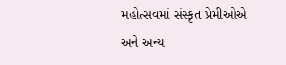મહોત્સવમાં સંસ્કૃત પ્રેમીઓએ અને અન્ય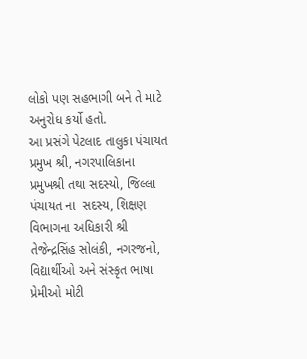લોકો પણ સહભાગી બને તે માટે અનુરોધ કર્યો હતો.
આ પ્રસંગે પેટલાદ તાલુકા પંચાયત પ્રમુખ શ્રી, નગરપાલિકાના પ્રમુખશ્રી તથા સદસ્યો, જિલ્લા પંચાયત ના  સદસ્ય, શિક્ષણ વિભાગના અધિકારી શ્રી તેજેન્દ્રસિંહ સોલંકી, નગરજનો, વિદ્યાર્થીઓ અને સંસ્કૃત ભાષા પ્રેમીઓ મોટી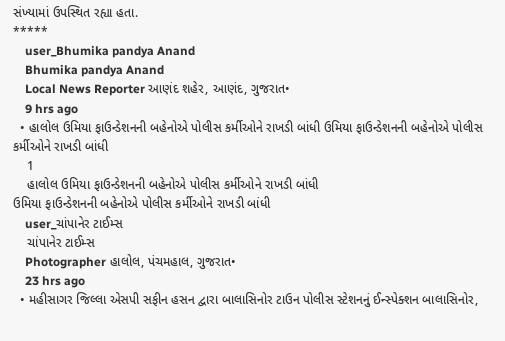સંખ્યામાં ઉપસ્થિત રહ્યા હતા.
*****
    user_Bhumika pandya Anand
    Bhumika pandya Anand
    Local News Reporter આણંદ શહેર, આણંદ, ગુજરાત•
    9 hrs ago
  • હાલોલ ઉમિયા ફાઉન્ડેશનની બહેનોએ પોલીસ કર્મીઓને રાખડી બાંધી ઉમિયા ફાઉન્ડેશનની બહેનોએ પોલીસ કર્મીઓને રાખડી બાંધી
    1
    હાલોલ ઉમિયા ફાઉન્ડેશનની બહેનોએ પોલીસ કર્મીઓને રાખડી બાંધી
ઉમિયા ફાઉન્ડેશનની બહેનોએ પોલીસ કર્મીઓને રાખડી બાંધી
    user_ચાંપાનેર ટાઈમ્સ
    ચાંપાનેર ટાઈમ્સ
    Photographer હાલોલ, પંચમહાલ, ગુજરાત•
    23 hrs ago
  • મહીસાગર જિલ્લા એસપી સફીન હસન દ્વારા બાલાસિનોર ટાઉન પોલીસ સ્ટેશનનું ઈન્સ્પેક્શન બાલાસિનોર,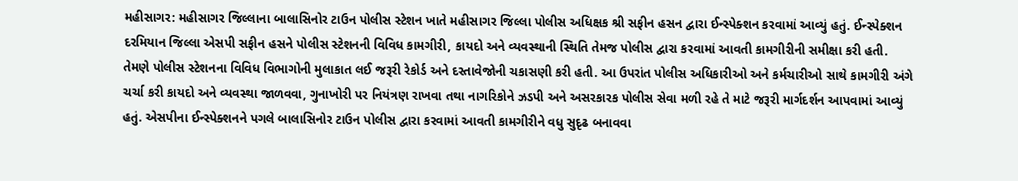મહીસાગર: મહીસાગર જિલ્લાના બાલાસિનોર ટાઉન પોલીસ સ્ટેશન ખાતે મહીસાગર જિલ્લા પોલીસ અધિક્ષક શ્રી સફીન હસન દ્વારા ઈન્સ્પેક્શન કરવામાં આવ્યું હતું. ઈન્સ્પેક્શન દરમિયાન જિલ્લા એસપી સફીન હસને પોલીસ સ્ટેશનની વિવિધ કામગીરી, કાયદો અને વ્યવસ્થાની સ્થિતિ તેમજ પોલીસ દ્વારા કરવામાં આવતી કામગીરીની સમીક્ષા કરી હતી. તેમણે પોલીસ સ્ટેશનના વિવિધ વિભાગોની મુલાકાત લઈ જરૂરી રેકોર્ડ અને દસ્તાવેજોની ચકાસણી કરી હતી. આ ઉપરાંત પોલીસ અધિકારીઓ અને કર્મચારીઓ સાથે કામગીરી અંગે ચર્ચા કરી કાયદો અને વ્યવસ્થા જાળવવા, ગુનાખોરી પર નિયંત્રણ રાખવા તથા નાગરિકોને ઝડપી અને અસરકારક પોલીસ સેવા મળી રહે તે માટે જરૂરી માર્ગદર્શન આપવામાં આવ્યું હતું. એસપીના ઈન્સ્પેક્શનને પગલે બાલાસિનોર ટાઉન પોલીસ દ્વારા કરવામાં આવતી કામગીરીને વધુ સુદૃઢ બનાવવા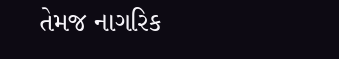તેમજ નાગરિક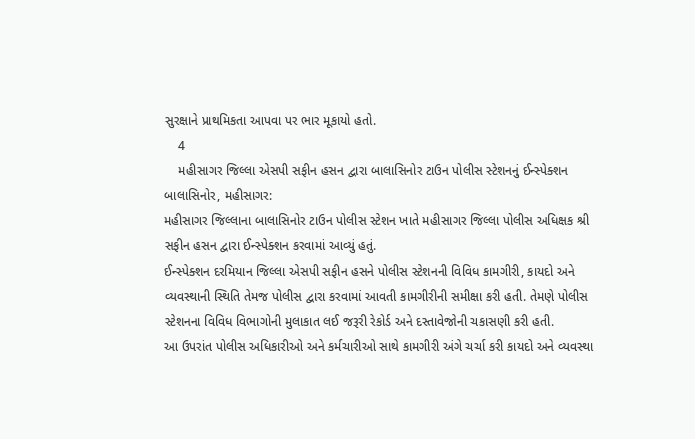સુરક્ષાને પ્રાથમિકતા આપવા પર ભાર મૂકાયો હતો.
    4
    મહીસાગર જિલ્લા એસપી સફીન હસન દ્વારા બાલાસિનોર ટાઉન પોલીસ સ્ટેશનનું ઈન્સ્પેક્શન
બાલાસિનોર, મહીસાગર:
મહીસાગર જિલ્લાના બાલાસિનોર ટાઉન પોલીસ સ્ટેશન ખાતે મહીસાગર જિલ્લા પોલીસ અધિક્ષક શ્રી સફીન હસન દ્વારા ઈન્સ્પેક્શન કરવામાં આવ્યું હતું.
ઈન્સ્પેક્શન દરમિયાન જિલ્લા એસપી સફીન હસને પોલીસ સ્ટેશનની વિવિધ કામગીરી, કાયદો અને વ્યવસ્થાની સ્થિતિ તેમજ પોલીસ દ્વારા કરવામાં આવતી કામગીરીની સમીક્ષા કરી હતી. તેમણે પોલીસ સ્ટેશનના વિવિધ વિભાગોની મુલાકાત લઈ જરૂરી રેકોર્ડ અને દસ્તાવેજોની ચકાસણી કરી હતી.
આ ઉપરાંત પોલીસ અધિકારીઓ અને કર્મચારીઓ સાથે કામગીરી અંગે ચર્ચા કરી કાયદો અને વ્યવસ્થા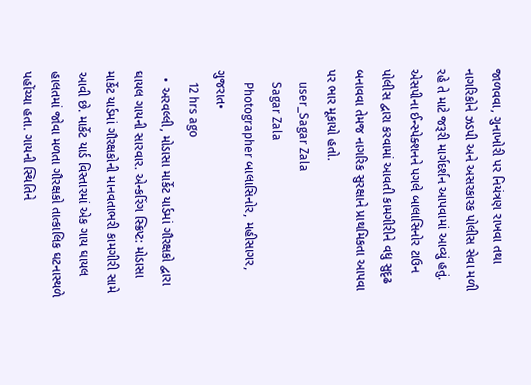જાળવવા, ગુનાખોરી પર નિયંત્રણ રાખવા તથા નાગરિકોને ઝડપી અને અસરકારક પોલીસ સેવા મળી રહે તે માટે જરૂરી માર્ગદર્શન આપવામાં આવ્યું હતું.
એસપીના ઈન્સ્પેક્શનને પગલે બાલાસિનોર ટાઉન પોલીસ દ્વારા કરવામાં આવતી કામગીરીને વધુ સુદૃઢ બનાવવા તેમજ નાગરિક સુરક્ષાને પ્રાથમિકતા આપવા પર ભાર મૂકાયો હતો.
    user_Sagar Zala
    Sagar Zala
    Photographer બાલાસિનોર, મહીસાગર, ગુજરાત•
    12 hrs ago
  • અરવલ્લી, મોડાસા માર્કેટ યાર્ડમાં ગૌરક્ષકો દ્વારા ઘાયલ ગાયની સારવાર. એન્કરિંગ સ્ક્રિપ્ટ: મોડાસા માર્કેટ યાર્ડમાં ગૌરક્ષકોની માનવતાભરી કામગીરી સામે આવી છે. માર્કેટ યાર્ડ વિસ્તારમાં એક ગાય ઘાયલ હાલતમાં જોવા મળતા ગૌરક્ષકો તાત્કાલિક ઘટનાસ્થળે પહોંચ્યા હતા. ગાયની સ્થિતિને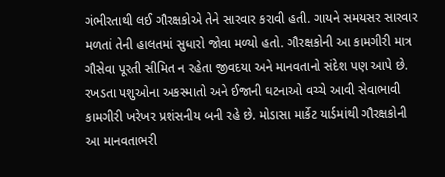ગંભીરતાથી લઈ ગૌરક્ષકોએ તેને સારવાર કરાવી હતી. ગાયને સમયસર સારવાર મળતાં તેની હાલતમાં સુધારો જોવા મળ્યો હતો. ગૌરક્ષકોની આ કામગીરી માત્ર ગૌસેવા પૂરતી સીમિત ન રહેતા જીવદયા અને માનવતાનો સંદેશ પણ આપે છે. રખડતા પશુઓના અકસ્માતો અને ઈજાની ઘટનાઓ વચ્ચે આવી સેવાભાવી કામગીરી ખરેખર પ્રશંસનીય બની રહે છે. મોડાસા માર્કેટ યાર્ડમાંથી ગૌરક્ષકોની આ માનવતાભરી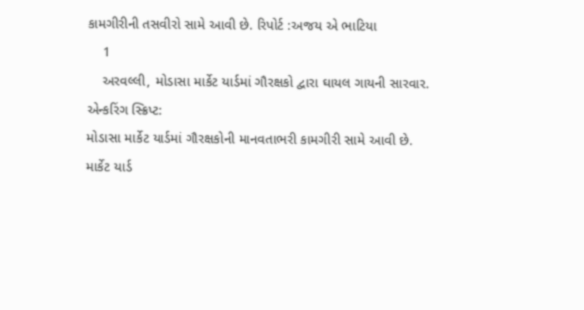કામગીરીની તસવીરો સામે આવી છે. રિપોર્ટ :અજય એ ભાટિયા
    1
    અરવલ્લી, મોડાસા માર્કેટ યાર્ડમાં ગૌરક્ષકો દ્વારા ઘાયલ ગાયની સારવાર.
એન્કરિંગ સ્ક્રિપ્ટ:
મોડાસા માર્કેટ યાર્ડમાં ગૌરક્ષકોની માનવતાભરી કામગીરી સામે આવી છે.
માર્કેટ યાર્ડ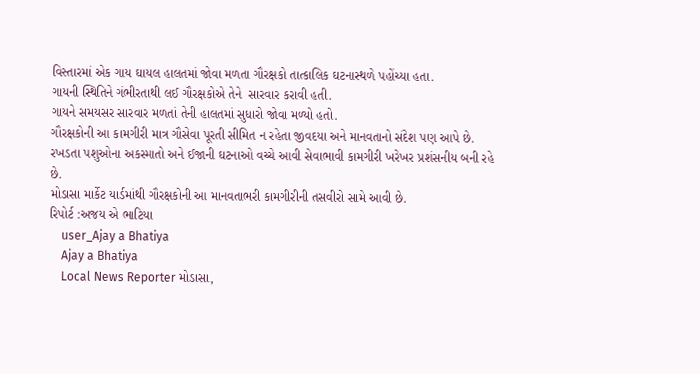વિસ્તારમાં એક ગાય ઘાયલ હાલતમાં જોવા મળતા ગૌરક્ષકો તાત્કાલિક ઘટનાસ્થળે પહોંચ્યા હતા.
ગાયની સ્થિતિને ગંભીરતાથી લઈ ગૌરક્ષકોએ તેને  સારવાર કરાવી હતી.
ગાયને સમયસર સારવાર મળતાં તેની હાલતમાં સુધારો જોવા મળ્યો હતો.
ગૌરક્ષકોની આ કામગીરી માત્ર ગૌસેવા પૂરતી સીમિત ન રહેતા જીવદયા અને માનવતાનો સંદેશ પણ આપે છે.
રખડતા પશુઓના અકસ્માતો અને ઈજાની ઘટનાઓ વચ્ચે આવી સેવાભાવી કામગીરી ખરેખર પ્રશંસનીય બની રહે છે.
મોડાસા માર્કેટ યાર્ડમાંથી ગૌરક્ષકોની આ માનવતાભરી કામગીરીની તસવીરો સામે આવી છે.
રિપોર્ટ :અજય એ ભાટિયા
    user_Ajay a Bhatiya
    Ajay a Bhatiya
    Local News Reporter મોડાસા,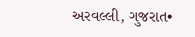અરવલ્લી, ગુજરાત•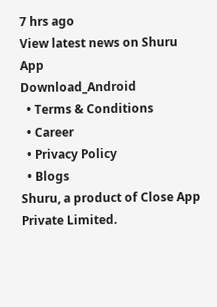7 hrs ago
View latest news on Shuru App
Download_Android
  • Terms & Conditions
  • Career
  • Privacy Policy
  • Blogs
Shuru, a product of Close App Private Limited.